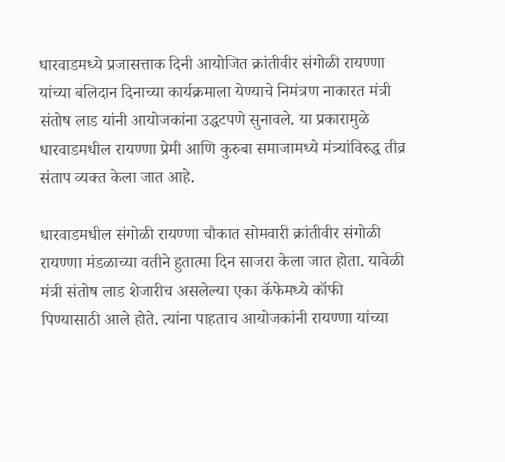धारवाडमध्ये प्रजासत्ताक दिनी आयोजित क्रांतीवीर संगोळी रायण्णा यांच्या बलिदान दिनाच्या कार्यक्रमाला येण्याचे निमंत्रण नाकारत मंत्री संतोष लाड यांनी आयोजकांना उद्धटपणे सुनावले. या प्रकारामुळे धारवाडमधील रायण्णा प्रेमी आणि कुरुबा समाजामध्ये मंत्र्यांविरुद्ध तीव्र संताप व्यक्त केला जात आहे.

धारवाडमधील संगोळी रायण्णा चौकात सोमवारी क्रांतीवीर संगोळी रायण्णा मंडळाच्या वतीने हुतात्मा दिन साजरा केला जात होता. यावेळी मंत्री संतोष लाड शेजारीच असलेल्या एका कॅफेमध्ये कॉफी पिण्यासाठी आले होते. त्यांना पाहताच आयोजकांनी रायण्णा यांच्या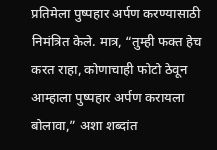प्रतिमेला पुष्पहार अर्पण करण्यासाठी निमंत्रित केले. मात्र, “तुम्ही फक्त हेच करत राहा, कोणाचाही फोटो ठेवून आम्हाला पुष्पहार अर्पण करायला बोलावा,” अशा शब्दांत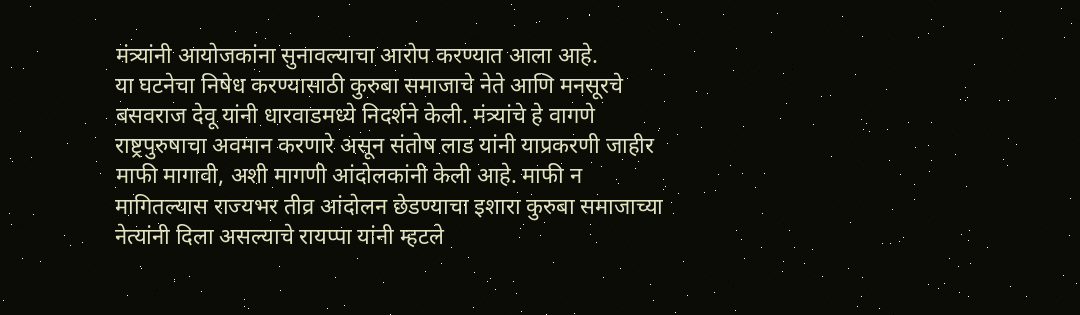मंत्र्यांनी आयोजकांना सुनावल्याचा आरोप करण्यात आला आहे.
या घटनेचा निषेध करण्यासाठी कुरुबा समाजाचे नेते आणि मनसूरचे बसवराज देवू यांनी धारवाडमध्ये निदर्शने केली. मंत्र्यांचे हे वागणे राष्ट्रपुरुषाचा अवमान करणारे असून संतोष लाड यांनी याप्रकरणी जाहीर माफी मागावी, अशी मागणी आंदोलकांनी केली आहे. माफी न मागितल्यास राज्यभर तीव्र आंदोलन छेडण्याचा इशारा कुरुबा समाजाच्या नेत्यांनी दिला असल्याचे रायप्पा यांनी म्हटले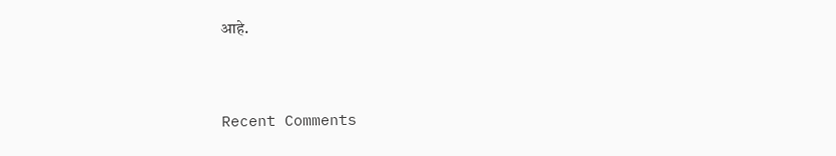आहे.


Recent Comments